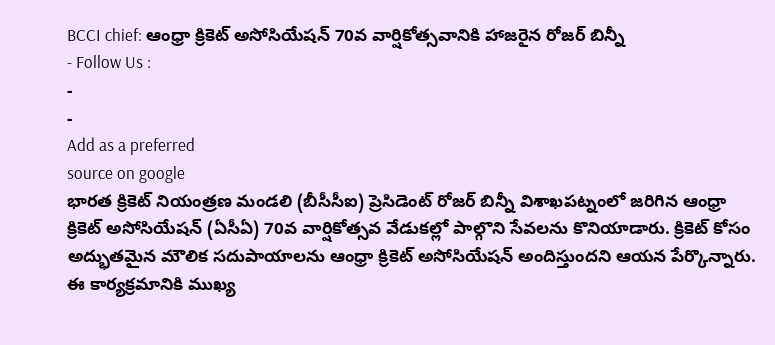BCCI chief: ఆంధ్రా క్రికెట్ అసోసియేషన్ 70వ వార్షికోత్సవానికి హాజరైన రోజర్ బిన్నీ
- Follow Us :
-
-
Add as a preferred
source on google
భారత క్రికెట్ నియంత్రణ మండలి (బీసీసీఐ) ప్రెసిడెంట్ రోజర్ బిన్నీ విశాఖపట్నంలో జరిగిన ఆంధ్రా క్రికెట్ అసోసియేషన్ (ఏసీఏ) 70వ వార్షికోత్సవ వేడుకల్లో పాల్గొని సేవలను కొనియాడారు. క్రికెట్ కోసం అద్భుతమైన మౌలిక సదుపాయాలను ఆంధ్రా క్రికెట్ అసోసియేషన్ అందిస్తుందని ఆయన పేర్కొన్నారు. ఈ కార్యక్రమానికి ముఖ్య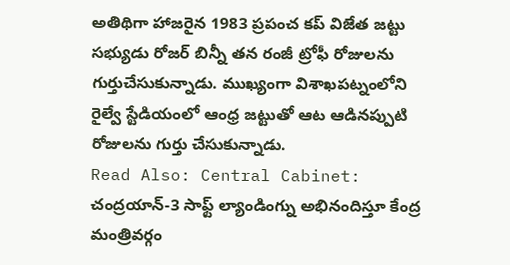అతిథిగా హాజరైన 1983 ప్రపంచ కప్ విజేత జట్టు సభ్యుడు రోజర్ బిన్నీ తన రంజీ ట్రోఫీ రోజులను గుర్తుచేసుకున్నాడు. ముఖ్యంగా విశాఖపట్నంలోని రైల్వే స్టేడియంలో ఆంధ్ర జట్టుతో ఆట ఆడినప్పుటి రోజులను గుర్తు చేసుకున్నాడు.
Read Also: Central Cabinet: చంద్రయాన్-3 సాఫ్ట్ ల్యాండింగ్ను అభినందిస్తూ కేంద్ర మంత్రివర్గం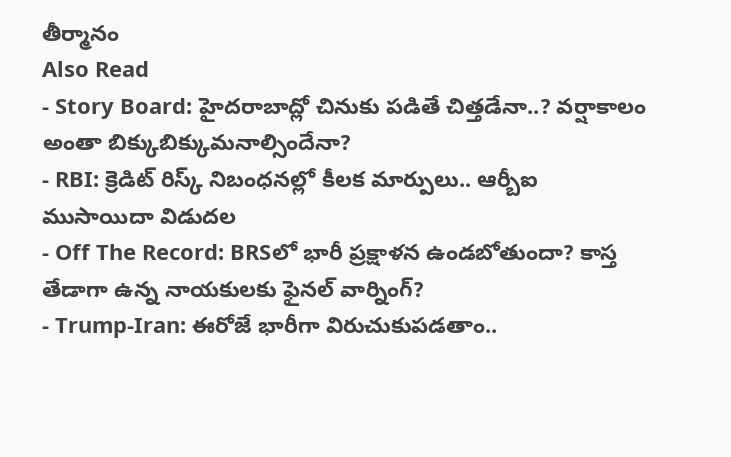తీర్మానం
Also Read
- Story Board: హైదరాబాద్లో చినుకు పడితే చిత్తడేనా..? వర్షాకాలం అంతా బిక్కుబిక్కుమనాల్సిందేనా?
- RBI: క్రెడిట్ రిస్క్ నిబంధనల్లో కీలక మార్పులు.. ఆర్బీఐ ముసాయిదా విడుదల
- Off The Record: BRSలో భారీ ప్రక్షాళన ఉండబోతుందా? కాస్త తేడాగా ఉన్న నాయకులకు ఫైనల్ వార్నింగ్?
- Trump-Iran: ఈరోజే భారీగా విరుచుకుపడతాం..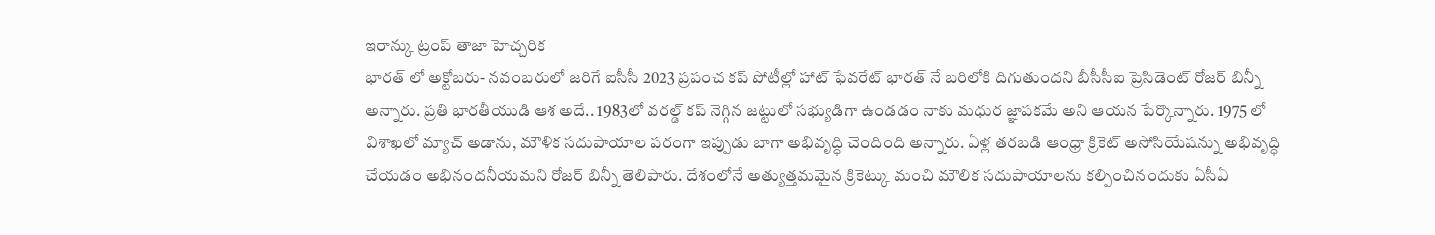ఇరాన్కు ట్రంప్ తాజా హెచ్చరిక
భారత్ లో అక్టోబరు- నవంబరులో జరిగే ఐసీసీ 2023 ప్రపంచ కప్ పోటీల్లో హాట్ ఫేవరేట్ భారత్ నే బరిలోకి దిగుతుందని బీసీసీఐ ప్రెసిడెంట్ రోజర్ బిన్నీ అన్నారు. ప్రతి భారతీయుడి ఆశ అదే.. 1983లో వరల్డ్ కప్ నెగ్గిన జట్టులో సభ్యుడిగా ఉండడం నాకు మధుర జ్ఞాపకమే అని ఆయన పేర్కొన్నారు. 1975 లో విశాఖలో మ్యాచ్ అడాను, మౌళిక సదుపాయాల పరంగా ఇప్పుడు బాగా అభివృద్ధి చెందింది అన్నారు. ఏళ్ల తరబడి ఆంధ్రా క్రికెట్ అసోసియేషన్ను అభివృద్ధి చేయడం అభినందనీయమని రోజర్ బిన్నీ తెలిపారు. దేశంలోనే అత్యుత్తమమైన క్రికెట్కు మంచి మౌలిక సదుపాయాలను కల్పించినందుకు ఏసీఏ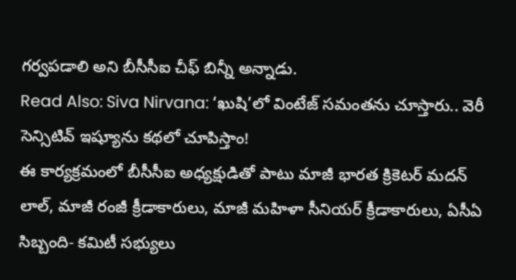గర్వపడాలి అని బీసీసీఐ చీఫ్ బిన్నీ అన్నాడు.
Read Also: Siva Nirvana: ‘ఖుషి’లో వింటేజ్ సమంతను చూస్తారు.. వెరీ సెన్సిటివ్ ఇష్యూను కథలో చూపిస్తాం!
ఈ కార్యక్రమంలో బీసీసీఐ అధ్యక్షుడితో పాటు మాజీ భారత క్రికెటర్ మదన్ లాల్, మాజీ రంజీ క్రీడాకారులు, మాజీ మహిళా సీనియర్ క్రీడాకారులు, ఏసీఏ సిబ్బంది- కమిటీ సభ్యులు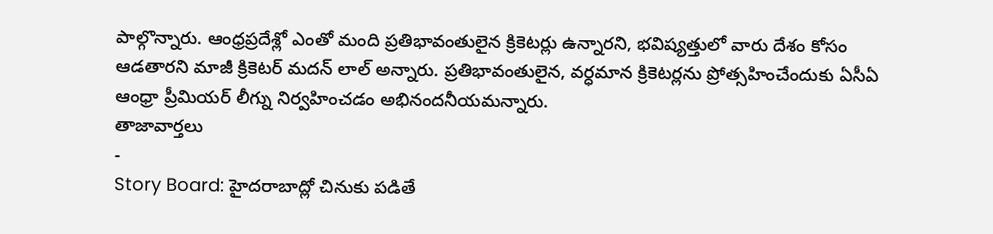పాల్గొన్నారు. ఆంధ్రప్రదేశ్లో ఎంతో మంది ప్రతిభావంతులైన క్రికెటర్లు ఉన్నారని, భవిష్యత్తులో వారు దేశం కోసం ఆడతారని మాజీ క్రికెటర్ మదన్ లాల్ అన్నారు. ప్రతిభావంతులైన, వర్ధమాన క్రికెటర్లను ప్రోత్సహించేందుకు ఏసీఏ ఆంధ్రా ప్రీమియర్ లీగ్ను నిర్వహించడం అభినందనీయమన్నారు.
తాజావార్తలు
-
Story Board: హైదరాబాద్లో చినుకు పడితే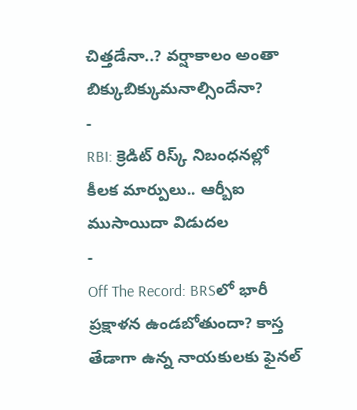చిత్తడేనా..? వర్షాకాలం అంతా బిక్కుబిక్కుమనాల్సిందేనా?
-
RBI: క్రెడిట్ రిస్క్ నిబంధనల్లో కీలక మార్పులు.. ఆర్బీఐ ముసాయిదా విడుదల
-
Off The Record: BRSలో భారీ ప్రక్షాళన ఉండబోతుందా? కాస్త తేడాగా ఉన్న నాయకులకు ఫైనల్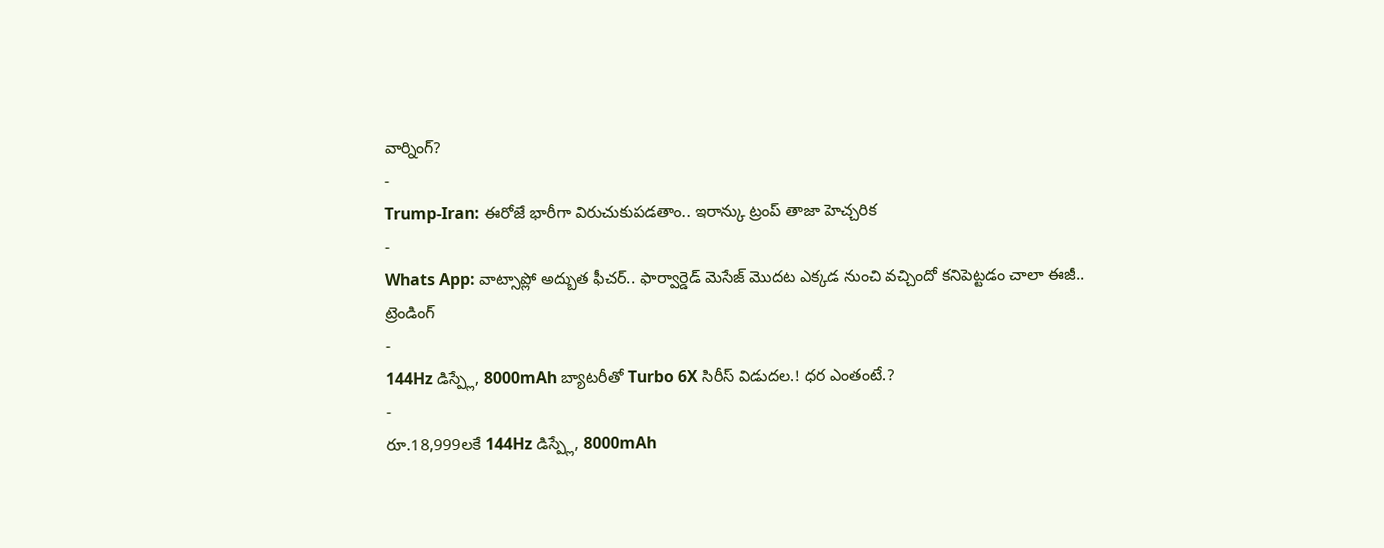వార్నింగ్?
-
Trump-Iran: ఈరోజే భారీగా విరుచుకుపడతాం.. ఇరాన్కు ట్రంప్ తాజా హెచ్చరిక
-
Whats App: వాట్సాప్లో అద్బుత ఫీచర్.. ఫార్వార్డెడ్ మెసేజ్ మొదట ఎక్కడ నుంచి వచ్చిందో కనిపెట్టడం చాలా ఈజీ..
ట్రెండింగ్
-
144Hz డిస్ప్లే, 8000mAh బ్యాటరీతో Turbo 6X సిరీస్ విడుదల.! ధర ఎంతంటే.?
-
రూ.18,999లకే 144Hz డిస్ప్లే, 8000mAh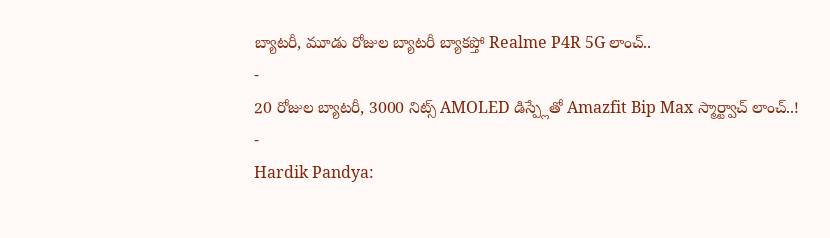బ్యాటరీ, మూడు రోజుల బ్యాటరీ బ్యాకప్తో Realme P4R 5G లాంచ్..
-
20 రోజుల బ్యాటరీ, 3000 నిట్స్ AMOLED డిస్ప్లేతో Amazfit Bip Max స్మార్ట్వాచ్ లాంచ్..!
-
Hardik Pandya: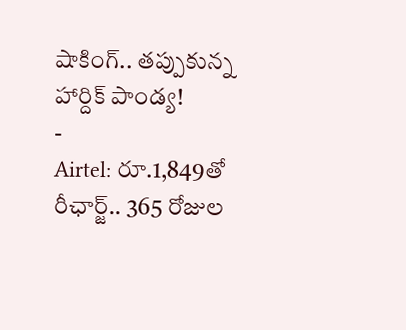షాకింగ్.. తప్పుకున్న హార్దిక్ పాండ్య!
-
Airtel: రూ.1,849తో రీఛార్జ్.. 365 రోజుల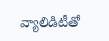వ్యాలిడిటీతో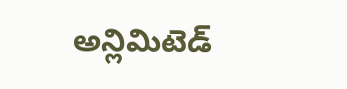అన్లిమిటెడ్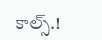కాల్స్.!